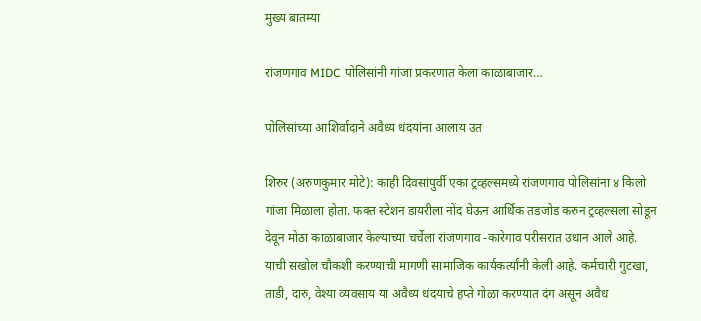मुख्य बातम्या

रांजणगाव MIDC पोलिसांनी गांजा प्रकरणात केला काळाबाजार…

पोलिसांच्या आशिर्वादाने अवैध्य धंदयांना आलाय उत

शिरुर (अरुणकुमार मोटे): काही दिवसांपुर्वी एका ट्रव्हल्समध्ये रांजणगाव पोलिसांना ४ किलो गांजा मिळाला होता. फक्त स्टेशन डायरीला नोंद घेऊन आर्थिक तडजोड करुन ट्रव्हल्सला सोडून देवून मोठा काळाबाजार केल्याच्या चर्चेला रांजणगाव -कारेगाव परीसरात उधान आले आहे. याची सखोल चौकशी करण्याची मागणी सामाजिक कार्यकर्त्यांनी केली आहे. कर्मचारी गुटखा, ताडी, दारु, वेश्या व्यवसाय या अवैध्य धंदयाचे हप्ते गोळा करण्यात दंग असून अवैध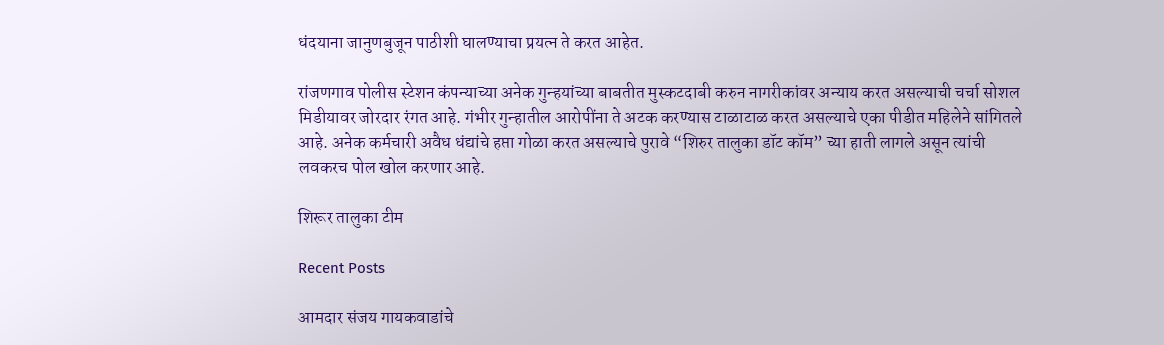धंदयाना जानुणबुजून पाठीशी घालण्याचा प्रयत्न ते करत आहेत.

रांजणगाव पोलीस स्टेशन कंपन्याच्या अनेक गुन्हयांच्या बाबतीत मुस्कटदाबी करुन नागरीकांवर अन्याय करत असल्याची चर्चा सोशल मिडीयावर जोरदार रंगत आहे. गंभीर गुन्हातील आरोपींना ते अटक करण्यास टाळाटाळ करत असल्याचे एका पीडीत महिलेने सांगितले आहे. अनेक कर्मचारी अवैध धंद्यांचे हप्ता गोळा करत असल्याचे पुरावे “शिरुर तालुका डॉट कॉम” च्या हाती लागले असून त्यांची लवकरच पोल खोल करणार आहे.

शिरूर तालुका टीम

Recent Posts

आमदार संजय गायकवाडांचे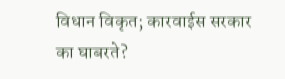विधान विकृत; कारवाईस सरकार का घाबरते?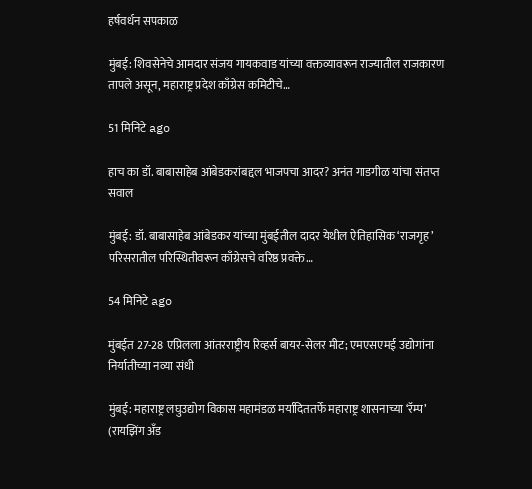हर्षवर्धन सपकाळ

मुंबई: शिवसेनेचे आमदार संजय गायकवाड यांच्या वक्तव्यावरून राज्यातील राजकारण तापले असून, महाराष्ट्र प्रदेश काँग्रेस कमिटीचे…

51 मिनिटे ago

हाच का डॉ. बाबासाहेब आंबेडकरांबद्दल भाजपचा आदर? अनंत गाडगीळ यांचा संतप्त सवाल

मुंबई: डॉ. बाबासाहेब आंबेडकर यांच्या मुंबईतील दादर येथील ऐतिहासिक ‘राजगृह’ परिसरातील परिस्थितीवरून काँग्रेसचे वरिष्ठ प्रवक्ते…

54 मिनिटे ago

मुंबईत 27-28 एप्रिलला आंतरराष्ट्रीय रिव्हर्स बायर-सेलर मीट; एमएसएमई उद्योगांना निर्यातीच्या नव्या संधी

मुंबई: महाराष्ट्र लघुउद्योग विकास महामंडळ मर्यादिततर्फे महाराष्ट्र शासनाच्या ‘रॅम्प’ (रायझिंग अँड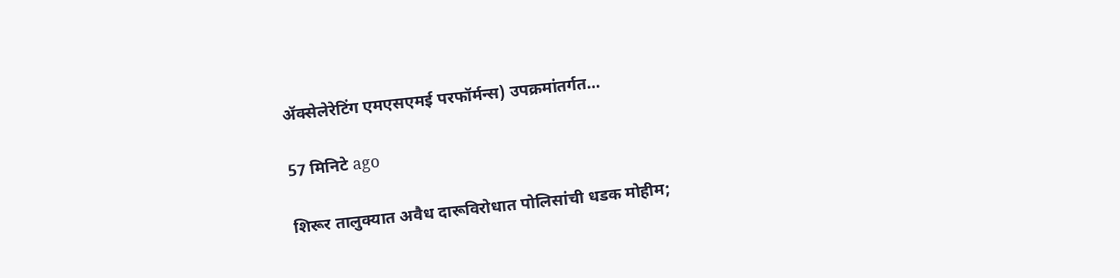ॲक्सेलेरेटिंग एमएसएमई परफॉर्मन्स) उपक्रमांतर्गत…

57 मिनिटे ago

शिरूर तालुक्यात अवैध दारूविरोधात पोलिसांची धडक मोहीम;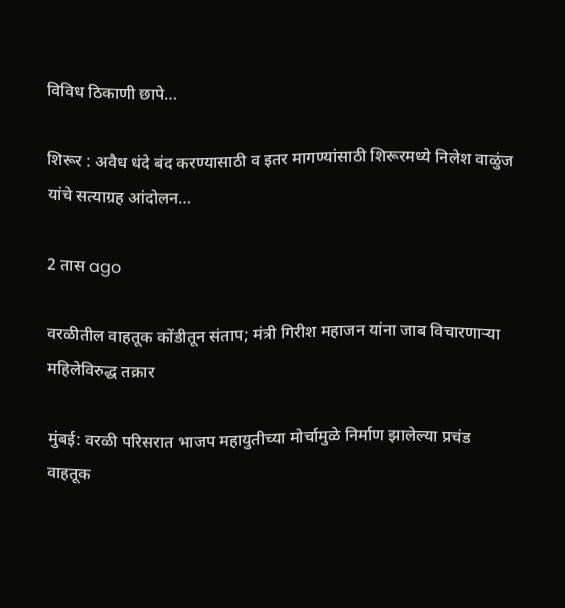विविध ठिकाणी छापे…

शिरूर : अवैध धंदे बंद करण्यासाठी व इतर मागण्यांसाठी शिरूरमध्ये निलेश वाळुंज यांचे सत्याग्रह आंदोलन…

2 तास ago

वरळीतील वाहतूक कोंडीतून संताप; मंत्री गिरीश महाजन यांना जाब विचारणाऱ्या महिलेविरुद्ध तक्रार

मुंबई: वरळी परिसरात भाजप महायुतीच्या मोर्चामुळे निर्माण झालेल्या प्रचंड वाहतूक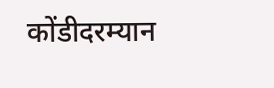कोंडीदरम्यान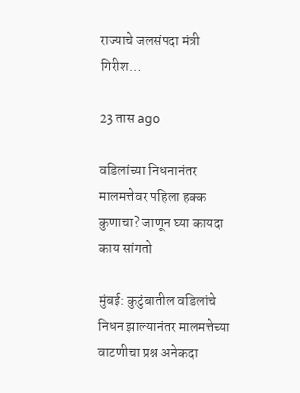राज्याचे जलसंपदा मंत्री गिरीश…

23 तास ago

वडिलांच्या निधनानंतर मालमत्तेवर पहिला हक्क कुणाचा? जाणून घ्या कायदा काय सांगतो

मुंबई: कुटुंबातील वडिलांचे निधन झाल्यानंतर मालमत्तेच्या वाटणीचा प्रश्न अनेकदा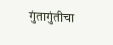गुंतागुंतीचा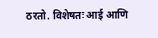ठरतो. विशेषतः आई आणि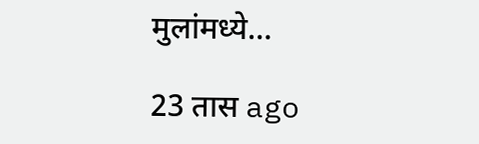मुलांमध्ये…

23 तास ago